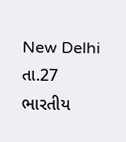New Delhi તા.27
ભારતીય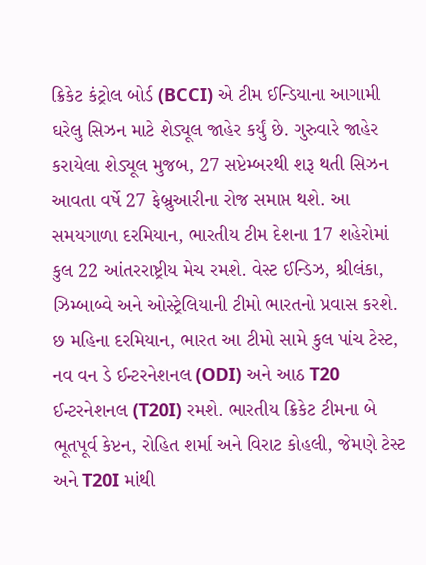ક્રિકેટ કંટ્રોલ બોર્ડ (BCCI) એ ટીમ ઈન્ડિયાના આગામી ઘરેલુ સિઝન માટે શેડ્યૂલ જાહેર કર્યું છે. ગુરુવારે જાહેર કરાયેલા શેડ્યૂલ મુજબ, 27 સપ્ટેમ્બરથી શરૂ થતી સિઝન આવતા વર્ષે 27 ફેબ્રુઆરીના રોજ સમાપ્ત થશે. આ સમયગાળા દરમિયાન, ભારતીય ટીમ દેશના 17 શહેરોમાં કુલ 22 આંતરરાષ્ટ્રીય મેચ રમશે. વેસ્ટ ઈન્ડિઝ, શ્રીલંકા, ઝિમ્બાબ્વે અને ઓસ્ટ્રેલિયાની ટીમો ભારતનો પ્રવાસ કરશે.
છ મહિના દરમિયાન, ભારત આ ટીમો સામે કુલ પાંચ ટેસ્ટ, નવ વન ડે ઈન્ટરનેશનલ (ODI) અને આઠ T20 ઈન્ટરનેશનલ (T20I) રમશે. ભારતીય ક્રિકેટ ટીમના બે ભૂતપૂર્વ કેપ્ટન, રોહિત શર્મા અને વિરાટ કોહલી, જેમણે ટેસ્ટ અને T20I માંથી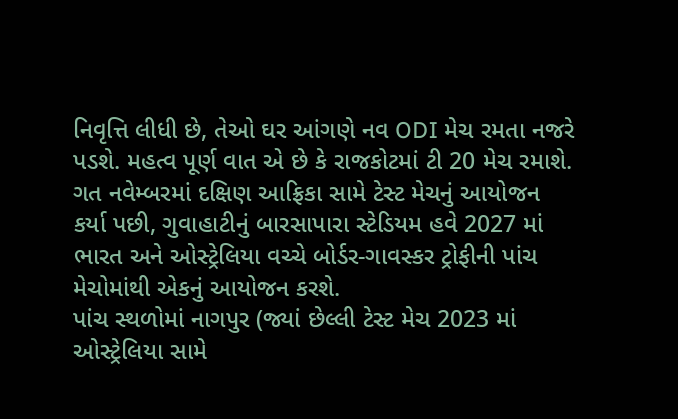નિવૃત્તિ લીધી છે, તેઓ ઘર આંગણે નવ ODI મેચ રમતા નજરે પડશે. મહત્વ પૂર્ણ વાત એ છે કે રાજકોટમાં ટી 20 મેચ રમાશે.
ગત નવેમ્બરમાં દક્ષિણ આફ્રિકા સામે ટેસ્ટ મેચનું આયોજન કર્યા પછી, ગુવાહાટીનું બારસાપારા સ્ટેડિયમ હવે 2027 માં ભારત અને ઓસ્ટ્રેલિયા વચ્ચે બોર્ડર-ગાવસ્કર ટ્રોફીની પાંચ મેચોમાંથી એકનું આયોજન કરશે.
પાંચ સ્થળોમાં નાગપુર (જ્યાં છેલ્લી ટેસ્ટ મેચ 2023 માં ઓસ્ટ્રેલિયા સામે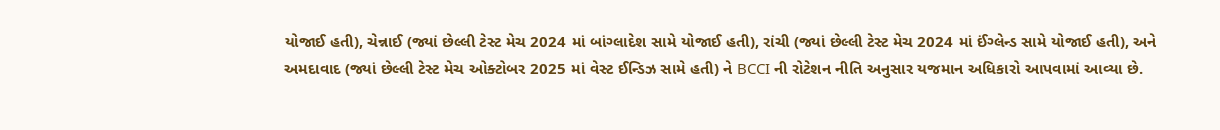યોજાઈ હતી), ચેન્નાઈ (જ્યાં છેલ્લી ટેસ્ટ મેચ 2024 માં બાંગ્લાદેશ સામે યોજાઈ હતી), રાંચી (જ્યાં છેલ્લી ટેસ્ટ મેચ 2024 માં ઈંગ્લેન્ડ સામે યોજાઈ હતી), અને અમદાવાદ (જ્યાં છેલ્લી ટેસ્ટ મેચ ઓક્ટોબર 2025 માં વેસ્ટ ઈન્ડિઝ સામે હતી) ને BCCI ની રોટેશન નીતિ અનુસાર યજમાન અધિકારો આપવામાં આવ્યા છે.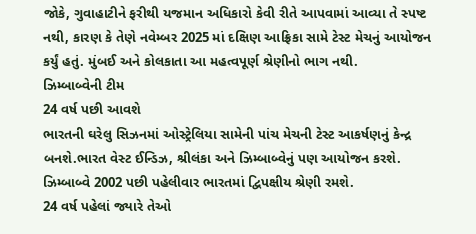જોકે, ગુવાહાટીને ફરીથી યજમાન અધિકારો કેવી રીતે આપવામાં આવ્યા તે સ્પષ્ટ નથી, કારણ કે તેણે નવેમ્બર 2025 માં દક્ષિણ આફ્રિકા સામે ટેસ્ટ મેચનું આયોજન કર્યું હતું. મુંબઈ અને કોલકાતા આ મહત્વપૂર્ણ શ્રેણીનો ભાગ નથી.
ઝિમ્બાબ્વેની ટીમ
24 વર્ષ પછી આવશે
ભારતની ઘરેલુ સિઝનમાં ઓસ્ટ્રેલિયા સામેની પાંચ મેચની ટેસ્ટ આકર્ષણનું કેન્દ્ર બનશે.ભારત વેસ્ટ ઈન્ડિઝ, શ્રીલંકા અને ઝિમ્બાબ્વેનું પણ આયોજન કરશે. ઝિમ્બાબ્વે 2002 પછી પહેલીવાર ભારતમાં દ્વિપક્ષીય શ્રેણી રમશે.
24 વર્ષ પહેલાં જ્યારે તેઓ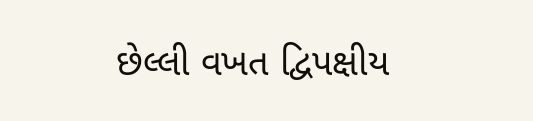છેલ્લી વખત દ્વિપક્ષીય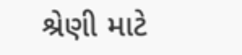શ્રેણી માટે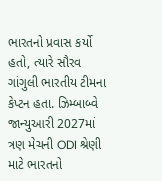ભારતનો પ્રવાસ કર્યો હતો, ત્યારે સૌરવ ગાંગુલી ભારતીય ટીમના કેપ્ટન હતા. ઝિમ્બાબ્વે જાન્યુઆરી 2027માં ત્રણ મેચની ODI શ્રેણી માટે ભારતનો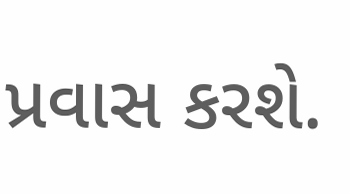પ્રવાસ કરશે.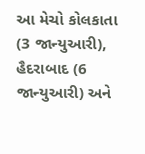આ મેચો કોલકાતા (3 જાન્યુઆરી), હૈદરાબાદ (6 જાન્યુઆરી) અને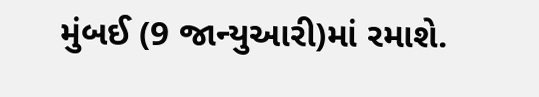મુંબઈ (9 જાન્યુઆરી)માં રમાશે.